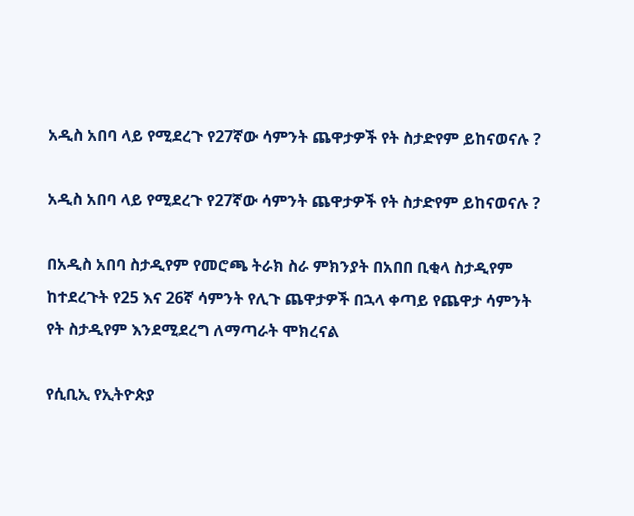አዲስ አበባ ላይ የሚደረጉ የ27ኛው ሳምንት ጨዋታዎች የት ስታድየም ይከናወናሉ ?

አዲስ አበባ ላይ የሚደረጉ የ27ኛው ሳምንት ጨዋታዎች የት ስታድየም ይከናወናሉ ?

በአዲስ አበባ ስታዲየም የመሮጫ ትራክ ስራ ምክንያት በአበበ ቢቂላ ስታዲየም ከተደረጉት የ25 እና 26ኛ ሳምንት የሊጉ ጨዋታዎች በኋላ ቀጣይ የጨዋታ ሳምንት የት ስታዲየም እንደሚደረግ ለማጣራት ሞክረናል

የሲቢኢ የኢትዮጵያ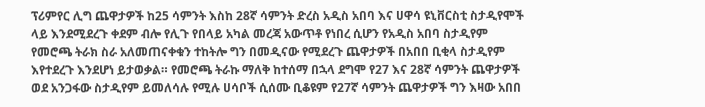ፕሪምየር ሊግ ጨዋታዎች ከ25 ሳምንት እስከ 28ኛ ሳምንት ድረስ አዲስ አበባ እና ሀዋሳ ዩኒቨርስቲ ስታዲየሞች ላይ እንደሚደረጉ ቀደም ብሎ የሊጉ የበላይ አካል መረጃ አውጥቶ የነበረ ሲሆን የአዲስ አበባ ስታዲየም የመሮጫ ትራክ ስራ አለመጠናቀቁን ተከትሎ ግን በመዲናው የሚደረጉ ጨዋታዎች በአበበ ቢቂላ ስታዲየም እየተደረጉ እንደሆነ ይታወቃል። የመሮጫ ትራኩ ማለቅ ከተሰማ በኋላ ደግሞ የ27 እና 28ኛ ሳምንት ጨዋታዎች ወደ አንጋፋው ስታዲየም ይመለሳሉ የሚሉ ሀሳቦች ሲሰሙ ቢቆዩም የ27ኛ ሳምንት ጨዋታዎች ግን እዛው አበበ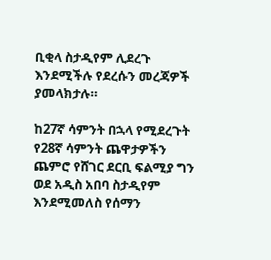ቢቂላ ስታዲየም ሊደረጉ እንደሚችሉ የደረሱን መረጃዎች ያመላክታሉ።

ከ27ኛ ሳምንት በኋላ የሚደረጉት የ28ኛ ሳምንት ጨዋታዎችን ጨምሮ የሸገር ደርቢ ፍልሚያ ግን ወደ አዲስ አበባ ስታዲየም እንደሚመለስ የሰማን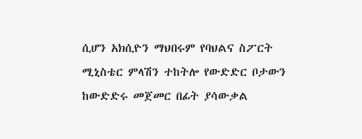ሲሆን አክሲዮን ማህበሩም የባህልና ስፖርት ሚኒስቴር ምላሽን ተከትሎ የውድድር ቦታውን ከውድድሩ መጀመር በፊት ያሳውቃል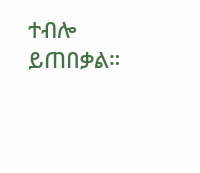ተብሎ ይጠበቃል።